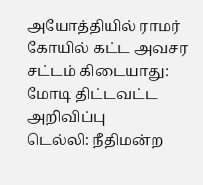அயோத்தியில் ராமர் கோயில் கட்ட அவசர சட்டம் கிடையாது: மோடி திட்டவட்ட அறிவிப்பு
டெல்லி: நீதிமன்ற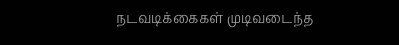நடவடிக்கைகள் முடிவடைந்த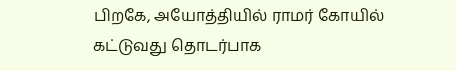பிறகே, அயோத்தியில் ராமர் கோயில் கட்டுவது தொடர்பாக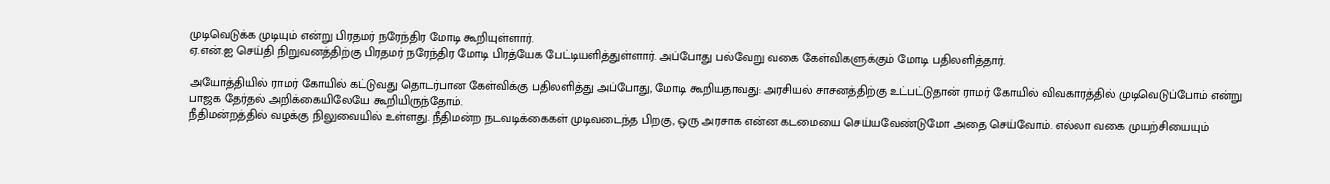முடிவெடுக்க முடியும் என்று பிரதமர் நரேந்திர மோடி கூறியுள்ளார்.
ஏ.என்.ஐ செய்தி நிறுவனத்திற்கு பிரதமர் நரேந்திர மோடி பிரத்யேக பேட்டியளித்துள்ளார். அப்போது பல்வேறு வகை கேள்விகளுக்கும் மோடி பதிலளித்தார்.

அயோத்தியில் ராமர் கோயில் கட்டுவது தொடர்பான கேள்விக்கு பதிலளித்து அப்போது, மோடி கூறியதாவது: அரசியல் சாசனத்திற்கு உட்பட்டுதான் ராமர் கோயில் விவகாரத்தில் முடிவெடுப்போம் என்று பாஜக தேர்தல் அறிக்கையிலேயே கூறியிருந்தோம்.
நீதிமன்றத்தில் வழக்கு நிலுவையில் உள்ளது. நீதிமன்ற நடவடிக்கைகள் முடிவடைந்த பிறகு, ஒரு அரசாக என்ன கடமையை செய்யவேண்டுமோ அதை செய்வோம். எல்லா வகை முயற்சியையும்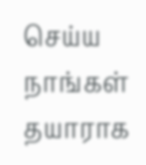செய்ய நாங்கள் தயாராக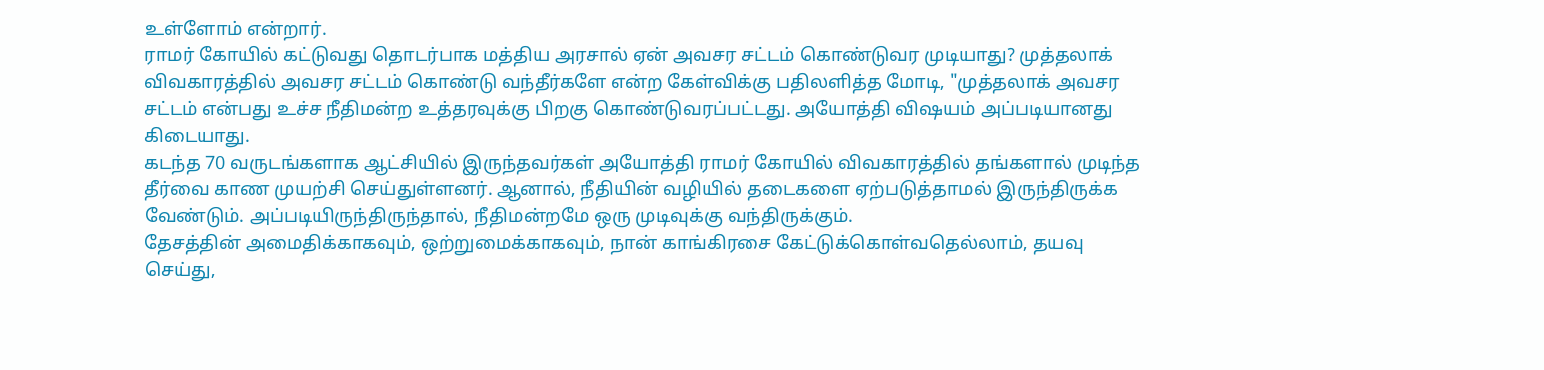உள்ளோம் என்றார்.
ராமர் கோயில் கட்டுவது தொடர்பாக மத்திய அரசால் ஏன் அவசர சட்டம் கொண்டுவர முடியாது? முத்தலாக் விவகாரத்தில் அவசர சட்டம் கொண்டு வந்தீர்களே என்ற கேள்விக்கு பதிலளித்த மோடி, "முத்தலாக் அவசர சட்டம் என்பது உச்ச நீதிமன்ற உத்தரவுக்கு பிறகு கொண்டுவரப்பட்டது. அயோத்தி விஷயம் அப்படியானது கிடையாது.
கடந்த 70 வருடங்களாக ஆட்சியில் இருந்தவர்கள் அயோத்தி ராமர் கோயில் விவகாரத்தில் தங்களால் முடிந்த தீர்வை காண முயற்சி செய்துள்ளனர். ஆனால், நீதியின் வழியில் தடைகளை ஏற்படுத்தாமல் இருந்திருக்க வேண்டும். அப்படியிருந்திருந்தால், நீதிமன்றமே ஒரு முடிவுக்கு வந்திருக்கும்.
தேசத்தின் அமைதிக்காகவும், ஒற்றுமைக்காகவும், நான் காங்கிரசை கேட்டுக்கொள்வதெல்லாம், தயவு செய்து,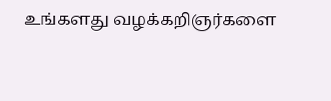உங்களது வழக்கறிஞர்களை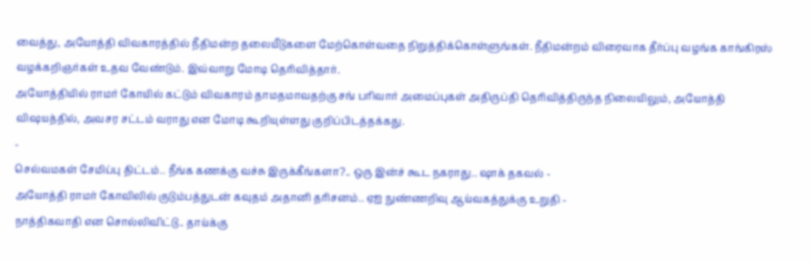வைத்து, அயோத்தி விவகாரத்தில் நீதிமன்ற தலையீடுகளை மேற்கொள்வதை நிறுத்திக்கொள்ளுங்கள். நீதிமன்றம் விரைவாக தீர்ப்பு வழங்க காங்கிரஸ் வழக்கறிஞர்கள் உதவ வேண்டும். இவ்வாறு மோடி தெரிவித்தார்.
அயோத்தியில் ராமர் கோயில் கட்டும் விவகாரம் தாமதமாவதற்கு சங் பரிவார் அமைப்புகள் அதிருப்தி தெரிவித்திருந்த நிலையிலும், அயோத்தி விஷயத்தில், அவசர சட்டம் வராது என மோடி கூறியுள்ளது குறிப்பிடத்தக்கது.
-
செல்வமகள் சேமிப்பு திட்டம்.. நீங்க கணக்கு வச்சு இருக்கீங்களா?.. ஒரு இன்ச் கூட நகராது.. ஷாக் தகவல் -
அயோத்தி ராமர் கோவிலில் குடும்பத்துடன் கவுதம் அதானி தரிசனம்.. ஏஐ நுண்ணறிவு ஆய்வகத்துக்கு உறுதி -
நாத்திகவாதி என சொல்லிவிட்டு.. தாய்க்கு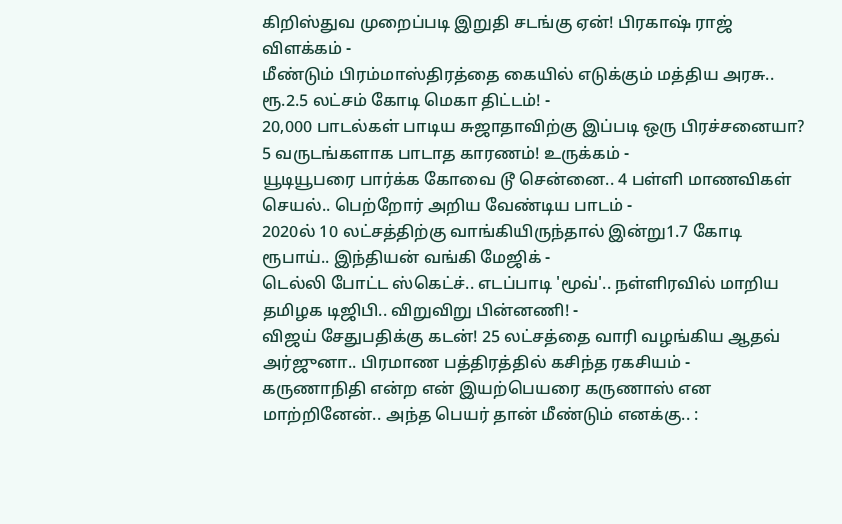கிறிஸ்துவ முறைப்படி இறுதி சடங்கு ஏன்! பிரகாஷ் ராஜ் விளக்கம் -
மீண்டும் பிரம்மாஸ்திரத்தை கையில் எடுக்கும் மத்திய அரசு.. ரூ.2.5 லட்சம் கோடி மெகா திட்டம்! -
20,000 பாடல்கள் பாடிய சுஜாதாவிற்கு இப்படி ஒரு பிரச்சனையா? 5 வருடங்களாக பாடாத காரணம்! உருக்கம் -
யூடியூபரை பார்க்க கோவை டூ சென்னை.. 4 பள்ளி மாணவிகள் செயல்.. பெற்றோர் அறிய வேண்டிய பாடம் -
2020ல் 10 லட்சத்திற்கு வாங்கியிருந்தால் இன்று1.7 கோடி ரூபாய்.. இந்தியன் வங்கி மேஜிக் -
டெல்லி போட்ட ஸ்கெட்ச்.. எடப்பாடி 'மூவ்'.. நள்ளிரவில் மாறிய தமிழக டிஜிபி.. விறுவிறு பின்னணி! -
விஜய் சேதுபதிக்கு கடன்! 25 லட்சத்தை வாரி வழங்கிய ஆதவ் அர்ஜுனா.. பிரமாண பத்திரத்தில் கசிந்த ரகசியம் -
கருணாநிதி என்ற என் இயற்பெயரை கருணாஸ் என மாற்றினேன்.. அந்த பெயர் தான் மீண்டும் எனக்கு.. :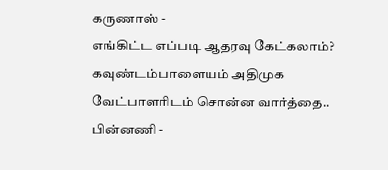கருணாஸ் -
எங்கிட்ட எப்படி ஆதரவு கேட்கலாம்? கவுண்டம்பாளையம் அதிமுக வேட்பாளரிடம் சொன்ன வார்த்தை.. பின்னணி -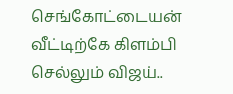செங்கோட்டையன் வீட்டிற்கே கிளம்பி செல்லும் விஜய்..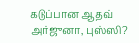கடுப்பான ஆதவ் அர்ஜுனா, புஸ்ஸி?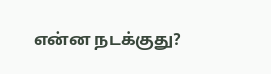என்ன நடக்குது?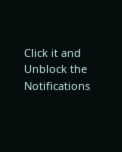Click it and Unblock the Notifications